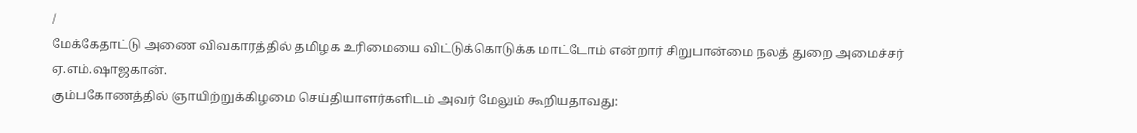/
மேக்கேதாட்டு அணை விவகாரத்தில் தமிழக உரிமையை விட்டுக்கொடுக்க மாட்டோம் என்றார் சிறுபான்மை நலத் துறை அமைச்சர் ஏ.எம்.ஷாஜகான்.
கும்பகோணத்தில் ஞாயிற்றுக்கிழமை செய்தியாளர்களிடம் அவர் மேலும் கூறியதாவது: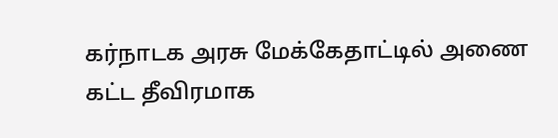கர்நாடக அரசு மேக்கேதாட்டில் அணை கட்ட தீவிரமாக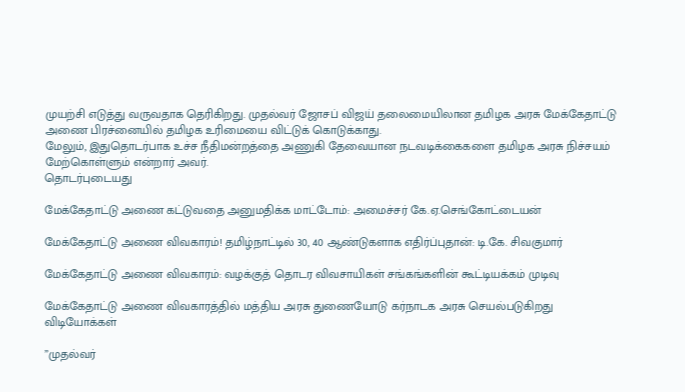முயற்சி எடுத்து வருவதாக தெரிகிறது. முதல்வர் ஜோசப் விஜய் தலைமையிலான தமிழக அரசு மேக்கேதாட்டு அணை பிரச்னையில் தமிழக உரிமையை விட்டுக் கொடுக்காது.
மேலும், இதுதொடர்பாக உச்ச நீதிமன்றத்தை அணுகி தேவையான நடவடிக்கைகளை தமிழக அரசு நிச்சயம் மேற்கொள்ளும் என்றார் அவர்.
தொடர்புடையது

மேக்கேதாட்டு அணை கட்டுவதை அனுமதிக்க மாட்டோம்: அமைச்சர் கே.ஏ.செங்கோட்டையன்

மேக்கேதாட்டு அணை விவகாரம்! தமிழ்நாட்டில் 30, 40 ஆண்டுகளாக எதிர்ப்புதான்: டி.கே. சிவகுமார்

மேக்கேதாட்டு அணை விவகாரம்: வழக்குத் தொடர விவசாயிகள் சங்கங்களின் கூட்டியக்கம் முடிவு

மேக்கேதாட்டு அணை விவகாரத்தில் மத்திய அரசு துணையோடு கர்நாடக அரசு செயல்படுகிறது
விடியோக்கள்

”முதல்வர்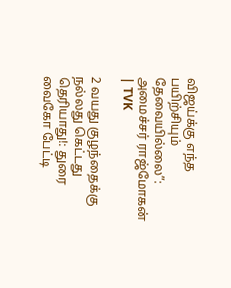விஜய்க்கு எந்த பயிற்சியும் தேவையில்லை”: அமைச்சர் ராஜ்மோகன் | TVK

2 வயது குழந்தைக்கு நல்லது கெட்டது தெரியாது!: துரை வைகோ பேட்டி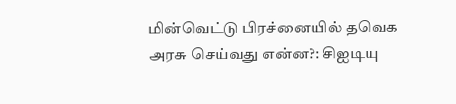மின்வெட்டு பிரச்னையில் தவெக அரசு செய்வது என்ன?: சிஐடியு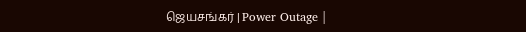ஜெயசங்கர் | Power Outage |